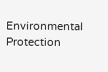Environmental Protection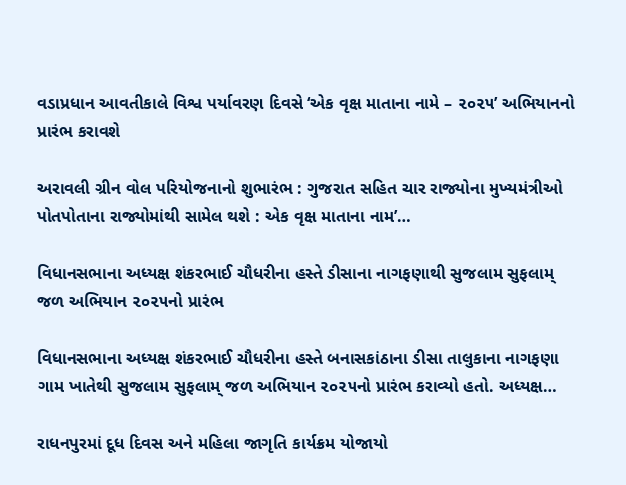વડાપ્રધાન આવતીકાલે વિશ્વ પર્યાવરણ દિવસે ‘એક વૃક્ષ માતાના નામે – ૨૦૨૫’ અભિયાનનો પ્રારંભ કરાવશે

અરાવલી ગ્રીન વોલ પરિયોજનાનો શુભારંભ : ગુજરાત સહિત ચાર રાજ્યોના મુખ્યમંત્રીઓ પોતપોતાના રાજ્યોમાંથી સામેલ થશે : એક વૃક્ષ માતાના નામ’…

વિધાનસભાના અધ્યક્ષ શંકરભાઈ ચૌધરીના હસ્તે ડીસાના નાગફણાથી સુજલામ સુફલામ્ જળ અભિયાન ૨૦૨૫નો પ્રારંભ

વિધાનસભાના અધ્યક્ષ શંકરભાઈ ચૌધરીના હસ્તે બનાસકાંઠાના ડીસા તાલુકાના નાગફણા ગામ ખાતેથી સુજલામ સુફલામ્ જળ અભિયાન ૨૦૨૫નો પ્રારંભ કરાવ્યો હતો. અધ્યક્ષ…

રાધનપુરમાં દૂધ દિવસ અને મહિલા જાગૃતિ કાર્યક્રમ યોજાયો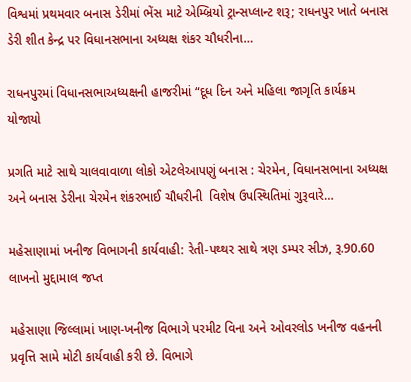વિશ્વમાં પ્રથમવાર બનાસ ડેરીમાં ભેંસ માટે એમ્બ્રિયો ટ્રાન્સપ્લાન્ટ શરૂ; રાધનપુર ખાતે બનાસ ડેરી શીત કેન્દ્ર પર વિધાનસભાના અધ્યક્ષ શંકર ચૌધરીના…

રાધનપુરમાં વિધાનસભાઅધ્યક્ષની હાજરીમાં “દૂધ દિન અને મહિલા જાગૃતિ કાર્યક્રમ યોજાયો

પ્રગતિ માટે સાથે ચાલવાવાળા લોકો એટલેઆપણું બનાસ : ચેરમેન, વિધાનસભાના અધ્યક્ષ અને બનાસ ડેરીના ચેરમેન શંકરભાઈ ચૌધરીની  વિશેષ ઉપસ્થિતિમાં ગુરૂવારે…

મહેસાણામાં ખનીજ વિભાગની કાર્યવાહી: રેતી-પથ્થર સાથે ત્રણ ડમ્પર સીઝ, રૂ.90.60 લાખનો મુદ્દામાલ જપ્ત

મહેસાણા જિલ્લામાં ખાણ-ખનીજ વિભાગે પરમીટ વિના અને ઓવરલોડ ખનીજ વહનની પ્રવૃત્તિ સામે મોટી કાર્યવાહી કરી છે. વિભાગે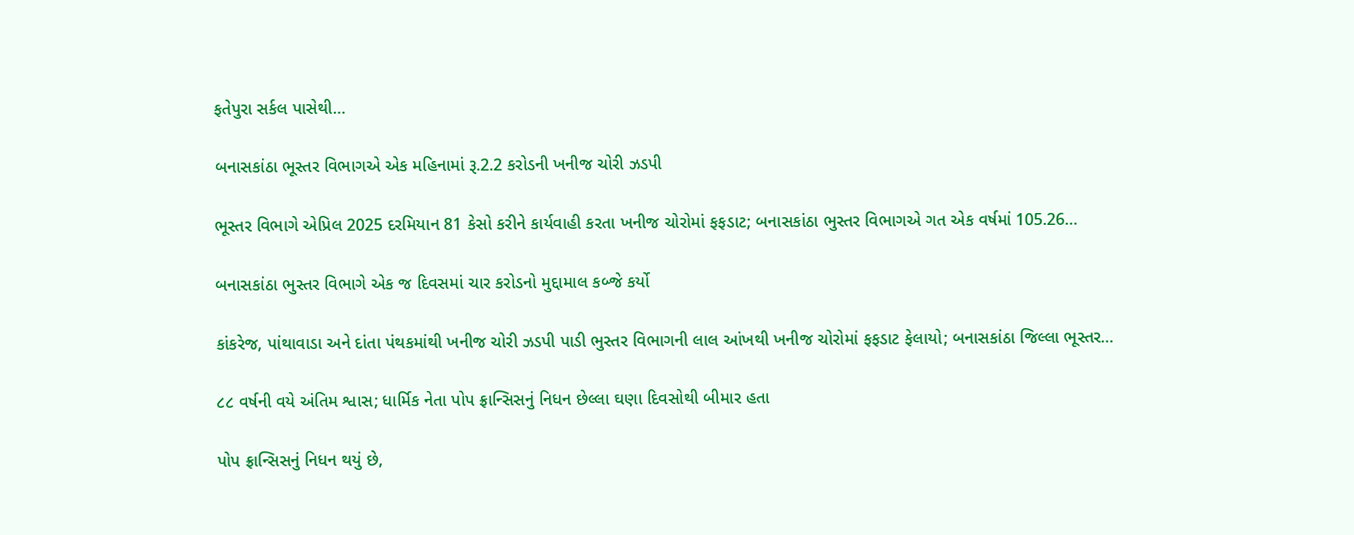ફતેપુરા સર્કલ પાસેથી…

બનાસકાંઠા ભૂસ્તર વિભાગએ એક મહિનામાં રૂ.2.2 કરોડની ખનીજ ચોરી ઝડપી

ભૂસ્તર વિભાગે એપ્રિલ 2025 દરમિયાન 81 કેસો કરીને કાર્યવાહી કરતા ખનીજ ચોરોમાં ફફડાટ; બનાસકાંઠા ભુસ્તર વિભાગએ ગત એક વર્ષમાં 105.26…

બનાસકાંઠા ભુસ્તર વિભાગે એક જ દિવસમાં ચાર કરોડનો મુદ્દામાલ કબ્જે કર્યો

કાંકરેજ, પાંથાવાડા અને દાંતા પંથકમાંથી ખનીજ ચોરી ઝડપી પાડી ભુસ્તર વિભાગની લાલ આંખથી ખનીજ ચોરોમાં ફફડાટ ફેલાયો; બનાસકાંઠા જિલ્લા ભૂસ્તર…

૮૮ વર્ષની વયે અંતિમ શ્વાસ; ધાર્મિક નેતા પોપ ફ્રાન્સિસનું નિધન છેલ્લા ઘણા દિવસોથી બીમાર હતા

પોપ ફ્રાન્સિસનું નિધન થયું છે,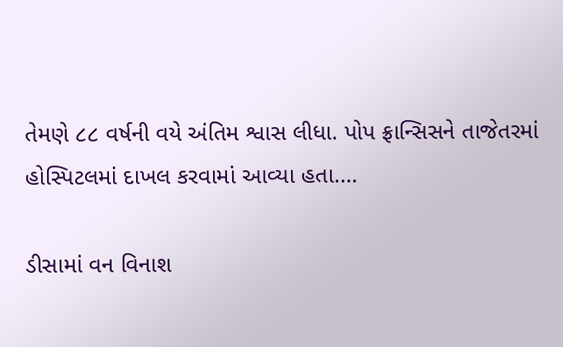તેમણે ૮૮ વર્ષની વયે અંતિમ શ્વાસ લીધા. પોપ ફ્રાન્સિસને તાજેતરમાં હોસ્પિટલમાં દાખલ કરવામાં આવ્યા હતા.…

ડીસામાં વન વિનાશ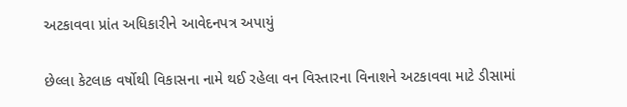અટકાવવા પ્રાંત અધિકારીને આવેદનપત્ર અપાયું

છેલ્લા કેટલાક વર્ષોથી વિકાસના નામે થઈ રહેલા વન વિસ્તારના વિનાશને અટકાવવા માટે ડીસામાં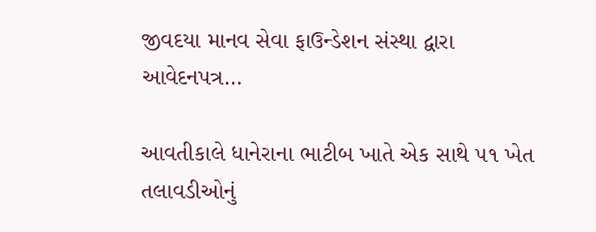જીવદયા માનવ સેવા ફાઉન્ડેશન સંસ્થા દ્વારા આવેદનપત્ર…

આવતીકાલે ધાનેરાના ભાટીબ ખાતે એક સાથે ૫૧ ખેત તલાવડીઓનું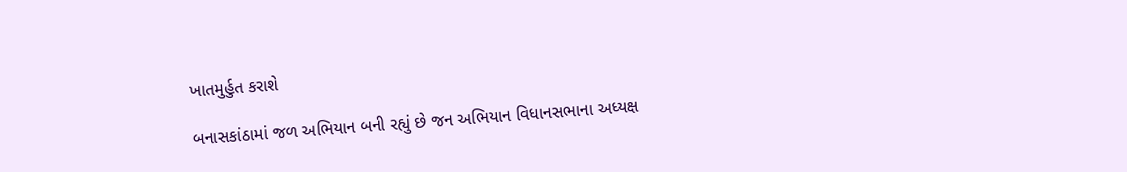ખાતમુર્હુત કરાશે

બનાસકાંઠામાં જળ અભિયાન બની રહ્યું છે જન અભિયાન વિધાનસભાના અધ્યક્ષ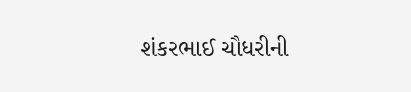શંકરભાઈ ચૌધરીની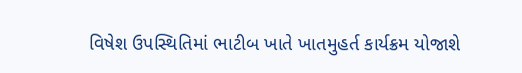વિષેશ ઉપસ્થિતિમાં ભાટીબ ખાતે ખાતમુહર્ત કાર્યક્રમ યોજાશે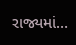રાજ્યમાં…